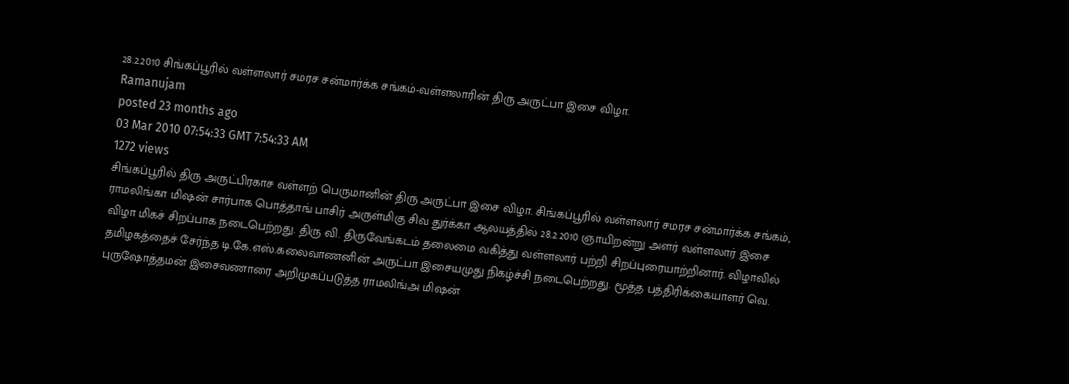28.2.2010 சிங்கப்பூரில் வள்ளலார் சமரச சன்மார்க்க சங்கம்-வள்ளலாரின் திரு அருட்பா இசை விழா.
Ramanujam
posted 23 months ago
03 Mar 2010 07:54:33 GMT 7:54:33 AM
1272 views
சிங்கப்பூரில் திரு அருட்பிரகாச வள்ளற் பெருமானின் திரு அருட்பா இசை விழா. சிங்கப்பூரில் வள்ளலார் சமரச சன்மார்க்க சங்கம், ராமலிங்கா மிஷன் சார்பாக பொத்தாங் பாசிர் அருள்மிகு சிவ துர்க்கா ஆலயத்தில் 28.2.2010 ஞாயிறன்று அளர் வள்ளலார் இசை விழா மிகச் சிறப்பாக நடைபெற்றது. திரு வி. திருவேங்கடம் தலைமை வகித்து வள்ளலார் பற்றி சிறப்புரையாற்றினார். விழாவில் தமிழகத்தைச் சேர்ந்த டி.கே.எஸ்.கலைவாணனின் அருட்பா இசையமுது நிகழ்ச்சி நடைபெற்றது. மூத்த பத்திரிக்கையாளர் வெ. புருஷோத்தமன் இசைவணாரை அறிமுகப்படுத்த ராமலிங்அ மிஷன்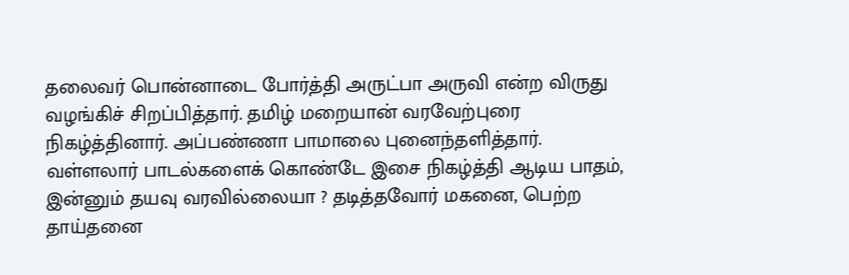தலைவர் பொன்னாடை போர்த்தி அருட்பா அருவி என்ற விருது வழங்கிச் சிறப்பித்தார். தமிழ் மறையான் வரவேற்புரை நிகழ்த்தினார். அப்பண்ணா பாமாலை புனைந்தளித்தார். வள்ளலார் பாடல்களைக் கொண்டே இசை நிகழ்த்தி ஆடிய பாதம், இன்னும் தயவு வரவில்லையா ? தடித்தவோர் மகனை, பெற்ற தாய்தனை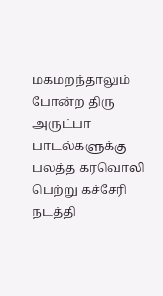மகமறந்தாலும் போன்ற திரு அருட்பா பாடல்களுக்கு பலத்த கரவொலி பெற்று கச்சேரி நடத்தி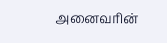அனைவரின்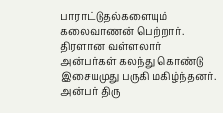பாராட்டுதல்களையும் கலைவாணன் பெற்றார். திரளான வள்ளலார் அன்பர்கள் கலந்து கொண்டு இசையமுது பருகி மகிழ்ந்தனர். அன்பர் திரு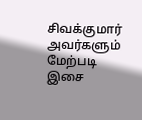சிவக்குமார் அவர்களும் மேற்படி இசை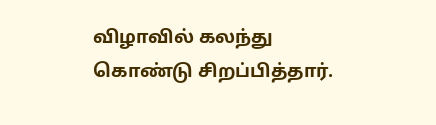விழாவில் கலந்து கொண்டு சிறப்பித்தார்.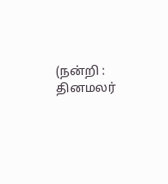(நன்றி : தினமலர்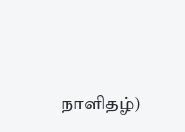நாளிதழ்)